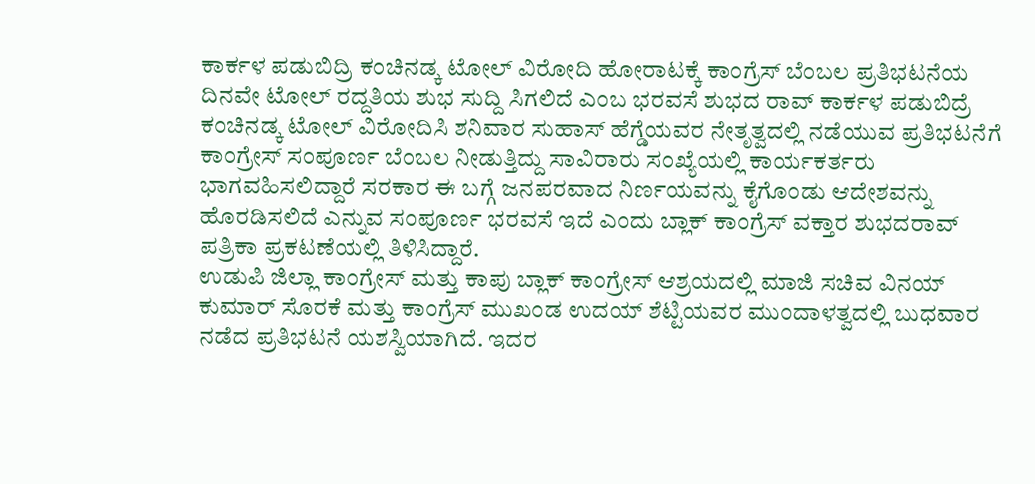ಕಾರ್ಕಳ ಪಡುಬಿದ್ರಿ ಕಂಚಿನಡ್ಕ ಟೋಲ್ ವಿರೋದಿ ಹೋರಾಟಕ್ಕೆ ಕಾಂಗ್ರೆಸ್ ಬೆಂಬಲ ಪ್ರತಿಭಟನೆಯ ದಿನವೇ ಟೋಲ್ ರದ್ದತಿಯ ಶುಭ ಸುದ್ದಿ ಸಿಗಲಿದೆ ಎಂಬ ಭರವಸೆ ಶುಭದ ರಾವ್ ಕಾರ್ಕಳ ಪಡುಬಿದ್ರೆ ಕಂಚಿನಡ್ಕ ಟೋಲ್ ವಿರೋದಿಸಿ ಶನಿವಾರ ಸುಹಾಸ್ ಹೆಗ್ಡೆಯವರ ನೇತೃತ್ವದಲ್ಲಿ ನಡೆಯುವ ಪ್ರತಿಭಟನೆಗೆ ಕಾಂಗ್ರೇಸ್ ಸಂಪೂರ್ಣ ಬೆಂಬಲ ನೀಡುತ್ತಿದ್ದು ಸಾವಿರಾರು ಸಂಖ್ಯೆಯಲ್ಲಿ ಕಾರ್ಯಕರ್ತರು ಭಾಗವಹಿಸಲಿದ್ದಾರೆ ಸರಕಾರ ಈ ಬಗ್ಗೆ ಜನಪರವಾದ ನಿರ್ಣಯವನ್ನು ಕೈಗೊಂಡು ಆದೇಶವನ್ನು ಹೊರಡಿಸಲಿದೆ ಎನ್ನುವ ಸಂಪೂರ್ಣ ಭರವಸೆ ಇದೆ ಎಂದು ಬ್ಲಾಕ್ ಕಾಂಗ್ರೆಸ್ ವಕ್ತಾರ ಶುಭದರಾವ್ ಪತ್ರಿಕಾ ಪ್ರಕಟಣೆಯಲ್ಲಿ ತಿಳಿಸಿದ್ದಾರೆ.
ಉಡುಪಿ ಜಿಲ್ಲಾ ಕಾಂಗ್ರೇಸ್ ಮತ್ತು ಕಾಪು ಬ್ಲಾಕ್ ಕಾಂಗ್ರೇಸ್ ಆಶ್ರಯದಲ್ಲಿ ಮಾಜಿ ಸಚಿವ ವಿನಯ್ ಕುಮಾರ್ ಸೊರಕೆ ಮತ್ತು ಕಾಂಗ್ರೆಸ್ ಮುಖಂಡ ಉದಯ್ ಶೆಟ್ಟಿಯವರ ಮುಂದಾಳತ್ವದಲ್ಲಿ ಬುಧವಾರ ನಡೆದ ಪ್ರತಿಭಟನೆ ಯಶಸ್ವಿಯಾಗಿದೆ. ಇದರ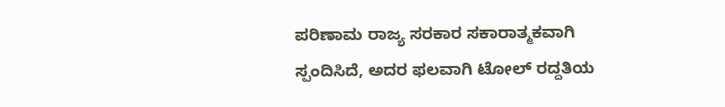ಪರಿಣಾಮ ರಾಜ್ಯ ಸರಕಾರ ಸಕಾರಾತ್ಮಕವಾಗಿ ಸ್ಪಂದಿಸಿದೆ, ಅದರ ಫಲವಾಗಿ ಟೋಲ್ ರದ್ದತಿಯ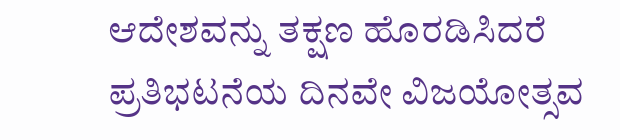ಆದೇಶವನ್ನು ತಕ್ಷಣ ಹೊರಡಿಸಿದರೆ ಪ್ರತಿಭಟನೆಯ ದಿನವೇ ವಿಜಯೋತ್ಸವ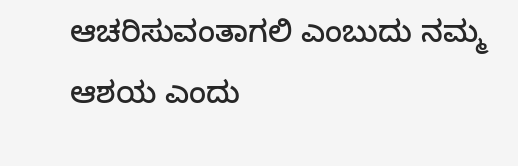ಆಚರಿಸುವಂತಾಗಲಿ ಎಂಬುದು ನಮ್ಮ ಆಶಯ ಎಂದು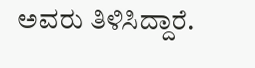ಅವರು ತಿಳಿಸಿದ್ದಾರೆ.